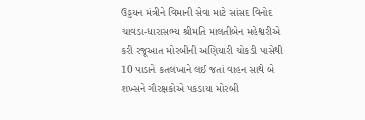ઉડ્ડયન મંત્રીને વિમાની સેવા માટે સાંસદ વિનોદ ચાવડા-ધારાસભ્ય શ્રીમતિ માલતીબેન મહેશ્વરીએ કરી રજૂઆત મોરબીની અણિયારી ચોકડી પાસેથી 10 પાડાને કતલખાને લઈ જતાં વાહન સાથે બે શખ્સને ગૌરક્ષકોએ પકડાયા મોરબી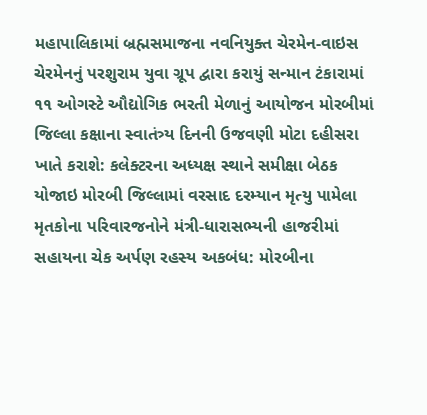મહાપાલિકામાં બ્રહ્મસમાજના નવનિયુક્ત ચેરમેન-વાઇસ ચેરમેનનું પરશુરામ યુવા ગ્રૂપ દ્વારા કરાયું સન્માન ટંકારામાં ૧૧ ઓગસ્ટે ઔદ્યોગિક ભરતી મેળાનું આયોજન મોરબીમાં જિલ્લા કક્ષાના સ્વાતંત્ર્ય દિનની ઉજવણી મોટા દહીસરા ખાતે કરાશે: કલેક્ટરના અધ્યક્ષ સ્થાને સમીક્ષા બેઠક યોજાઇ મોરબી જિલ્લામાં વરસાદ દરમ્યાન મૃત્યુ પામેલા મૃતકોના પરિવારજનોને મંત્રી-ધારાસભ્યની હાજરીમાં સહાયના ચેક અર્પણ રહસ્ય અકબંધ: મોરબીના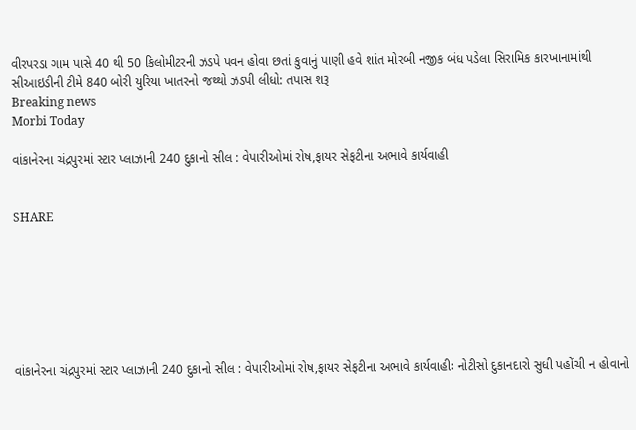વીરપરડા ગામ પાસે 40 થી 50 કિલોમીટરની ઝડપે પવન હોવા છતાં કુવાનું પાણી હવે શાંત મોરબી નજીક બંધ પડેલા સિરામિક કારખાનામાંથી સીઆઇડીની ટીમે 840 બોરી યુરિયા ખાતરનો જથ્થો ઝડપી લીધો: તપાસ શરૂ
Breaking news
Morbi Today

વાંકાનેરના ચંદ્રપુરમાં સ્ટાર પ્લાઝાની 240 દુકાનો સીલ : વેપારીઓમાં રોષ,ફાયર સેફટીના અભાવે કાર્યવાહી


SHARE







વાંકાનેરના ચંદ્રપુરમાં સ્ટાર પ્લાઝાની 240 દુકાનો સીલ : વેપારીઓમાં રોષ,ફાયર સેફટીના અભાવે કાર્યવાહીઃ નોટીસો દુકાનદારો સુધી પહોંચી ન હોવાનો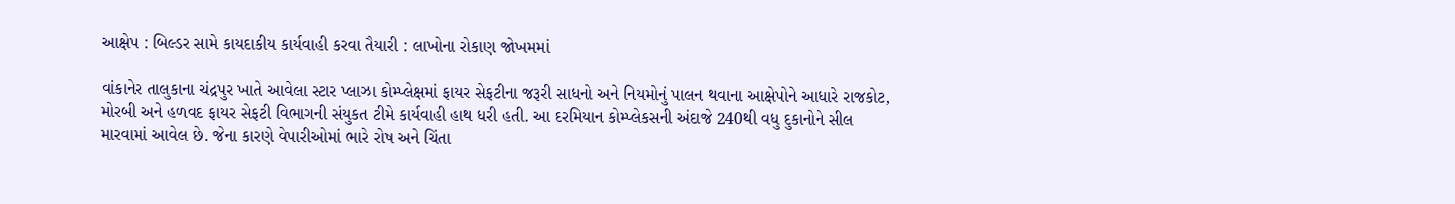આક્ષેપ : બિલ્ડર સામે કાયદાકીય કાર્યવાહી કરવા તૈયારી : લાખોના રોકાણ જોખમમાં

વાંકાનેર તાલુકાના ચંદ્રપુર ખાતે આવેલા સ્ટાર પ્લાઝા કોમ્પ્લેક્ષમાં ફાયર સેફટીના જરૂરી સાધનો અને નિયમોનું પાલન થવાના આક્ષેપોને આધારે રાજકોટ, મોરબી અને હળવદ ફાયર સેફટી વિભાગની સંયુકત ટીમે કાર્યવાહી હાથ ધરી હતી. આ દરમિયાન કોમ્પ્લેકસની અંદાજે 240થી વધુ દુકાનોને સીલ મારવામાં આવેલ છે. જેના કારણે વેપારીઓમાં ભારે રોષ અને ચિંતા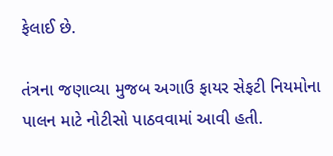ફેલાઈ છે.

તંત્રના જણાવ્યા મુજબ અગાઉ ફાયર સેફટી નિયમોના પાલન માટે નોટીસો પાઠવવામાં આવી હતી.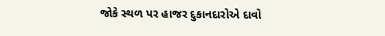જોકે સ્થળ પર હાજર દુકાનદારોએ દાવો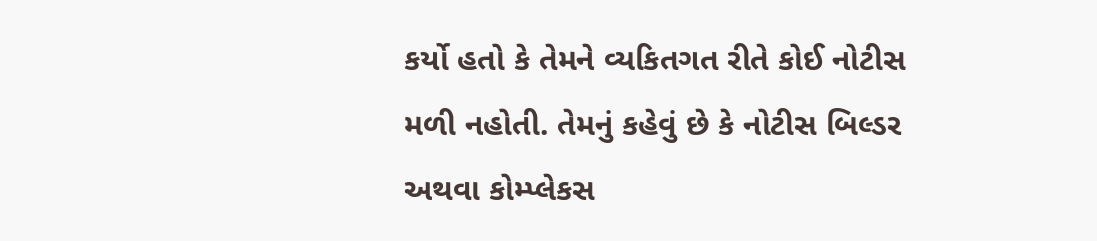કર્યો હતો કે તેમને વ્યકિતગત રીતે કોઈ નોટીસ મળી નહોતી. તેમનું કહેવું છે કે નોટીસ બિલ્ડર અથવા કોમ્પ્લેકસ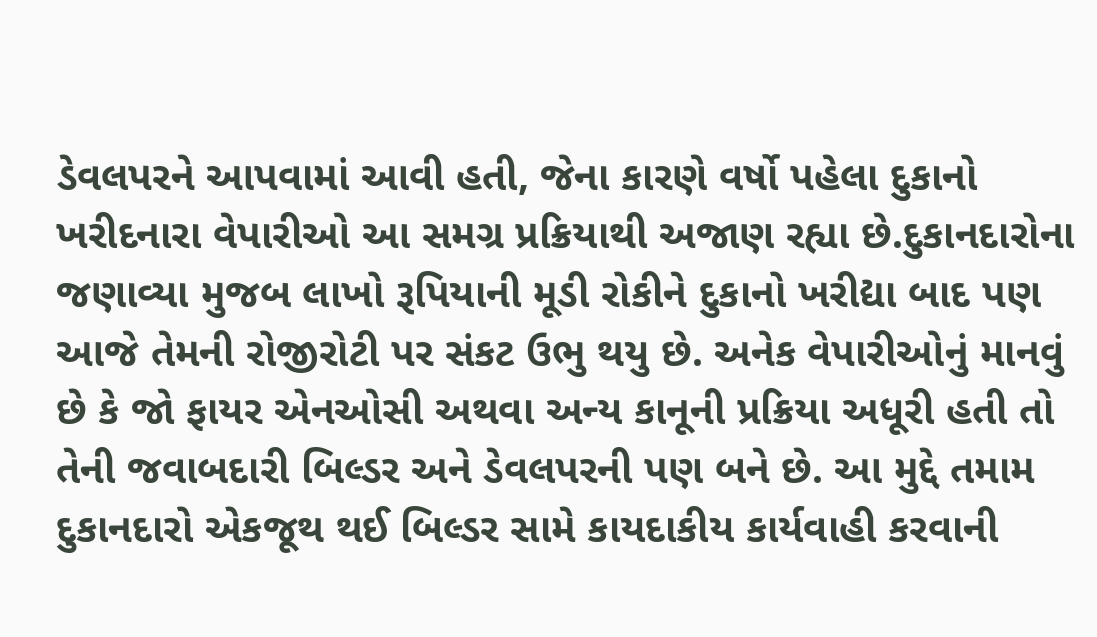ડેવલપરને આપવામાં આવી હતી, જેના કારણે વર્ષો પહેલા દુકાનો ખરીદનારા વેપારીઓ આ સમગ્ર પ્રક્રિયાથી અજાણ રહ્યા છે.દુકાનદારોના જણાવ્યા મુજબ લાખો રૂપિયાની મૂડી રોકીને દુકાનો ખરીદ્યા બાદ પણ આજે તેમની રોજીરોટી પર સંકટ ઉભુ થયુ છે. અનેક વેપારીઓનું માનવું છે કે જો ફાયર એનઓસી અથવા અન્ય કાનૂની પ્રક્રિયા અધૂરી હતી તો તેની જવાબદારી બિલ્ડર અને ડેવલપરની પણ બને છે. આ મુદ્દે તમામ દુકાનદારો એકજૂથ થઈ બિલ્ડર સામે કાયદાકીય કાર્યવાહી કરવાની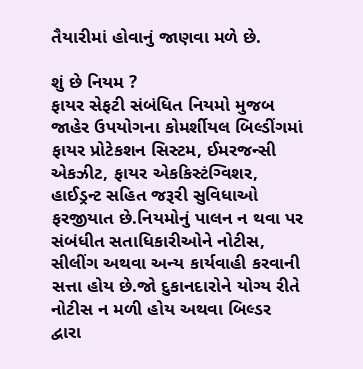તૈયારીમાં હોવાનું જાણવા મળે છે.

શું છે નિયમ ?
ફાયર સેફટી સંબંધિત નિયમો મુજબ જાહેર ઉપયોગના કોમર્શીયલ બિલ્ડીંગમાં ફાયર પ્રોટેકશન સિસ્ટમ, ઈમરજન્સી એકઝીટ, ફાયર એકકિસ્ટંગ્વિશર, હાઈડ્રન્ટ સહિત જરૂરી સુવિધાઓ ફરજીયાત છે.નિયમોનું પાલન ન થવા પર સંબંધીત સતાધિકારીઓને નોટીસ, સીલીંગ અથવા અન્ય કાર્યવાહી કરવાની સત્તા હોય છે.જો દુકાનદારોને યોગ્ય રીતે નોટીસ ન મળી હોય અથવા બિલ્ડર દ્વારા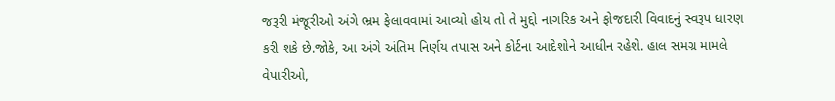જરૂરી મંજૂરીઓ અંગે ભ્રમ ફેલાવવામાં આવ્યો હોય તો તે મુદ્દો નાગરિક અને ફોજદારી વિવાદનું સ્વરૂપ ધારણ કરી શકે છે.જોકે, આ અંગે અંતિમ નિર્ણય તપાસ અને કોર્ટના આદેશોને આધીન રહેશે. હાલ સમગ્ર મામલે વેપારીઓ,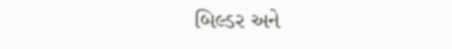બિલ્ડર અને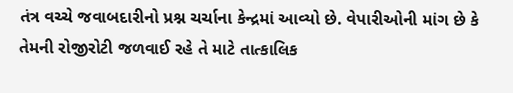તંત્ર વચ્ચે જવાબદારીનો પ્રશ્ન ચર્ચાના કેન્દ્રમાં આવ્યો છે. વેપારીઓની માંગ છે કે તેમની રોજીરોટી જળવાઈ રહે તે માટે તાત્કાલિક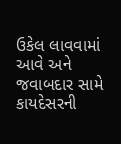ઉકેલ લાવવામાં આવે અને જવાબદાર સામે કાયદેસરની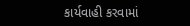કાર્યવાહી કરવામાં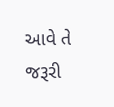આવે તે જરૂરી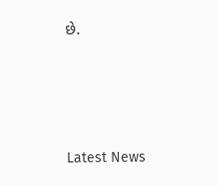છે.






Latest News